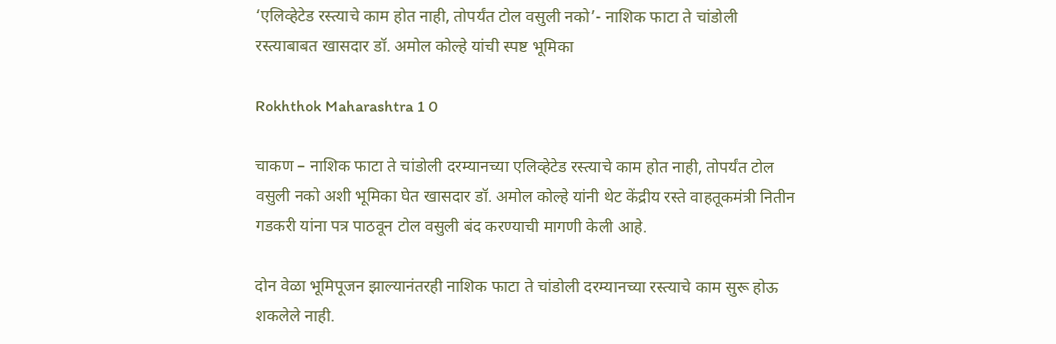‘एलिव्हेटेड रस्त्याचे काम होत नाही, तोपर्यंत टोल वसुली नको’- नाशिक फाटा ते चांडोली रस्त्याबाबत खासदार डॉ. अमोल कोल्हे यांची स्पष्ट भूमिका

Rokhthok Maharashtra 1 0

चाकण – नाशिक फाटा ते चांडोली दरम्यानच्या एलिव्हेटेड रस्त्याचे काम होत नाही, तोपर्यंत टोल वसुली नको अशी भूमिका घेत खासदार डॉ. अमोल कोल्हे यांनी थेट केंद्रीय रस्ते वाहतूकमंत्री नितीन गडकरी यांना पत्र पाठवून टोल वसुली बंद करण्याची मागणी केली आहे.

दोन वेळा भूमिपूजन झाल्यानंतरही नाशिक फाटा ते चांडोली दरम्यानच्या रस्त्याचे काम सुरू होऊ शकलेले नाही.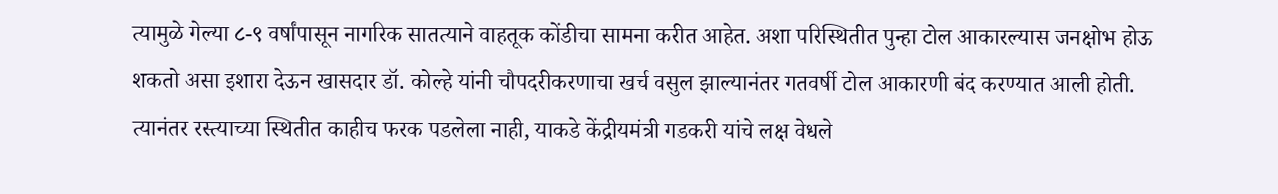त्यामुळे गेल्या ८-९ वर्षांपासून नागरिक सातत्याने वाहतूक कोंडीचा सामना करीत आहेत. अशा परिस्थितीत पुन्हा टोल आकारल्यास जनक्षोभ होऊ शकतो असा इशारा देऊन खासदार डॉ. कोल्हे यांनी चौपदरीकरणाचा खर्च वसुल झाल्यानंतर गतवर्षी टोल आकारणी बंद करण्यात आली होती. त्यानंतर रस्त्याच्या स्थितीत काहीच फरक पडलेला नाही, याकडे केंद्रीयमंत्री गडकरी यांचे लक्ष वेधले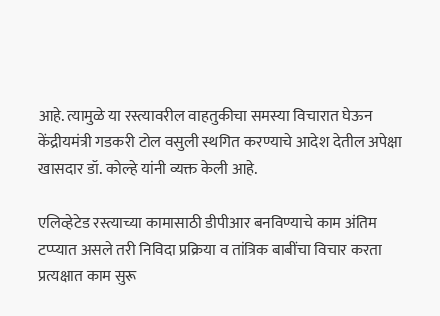आहे. त्यामुळे या रस्त्यावरील वाहतुकीचा समस्या विचारात घेऊन केंद्रीयमंत्री गडकरी टोल वसुली स्थगित करण्याचे आदेश देतील अपेक्षा खासदार डॉ. कोल्हे यांनी व्यक्त केली आहे.

एलिव्हेटेड रस्त्याच्या कामासाठी डीपीआर बनविण्याचे काम अंतिम टप्प्यात असले तरी निविदा प्रक्रिया व तांत्रिक बाबींचा विचार करता प्रत्यक्षात काम सुरू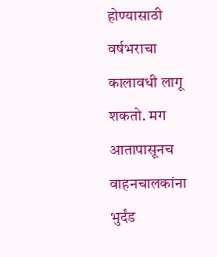होण्यासाठी वर्षभराचा कालावधी लागू शकतो. मग आतापासूनच वाहनचालकांना भुर्दंड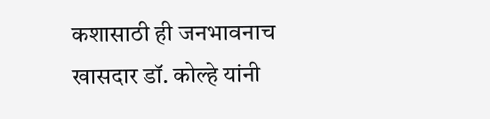कशासाठी ही जनभावनाच खासदार डॉ. कोल्हे यांनी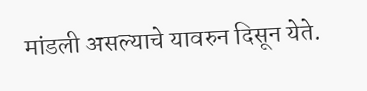मांडली असल्याचे यावरुन दिसून येते.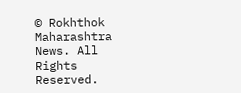© Rokhthok Maharashtra News. All Rights Reserved.